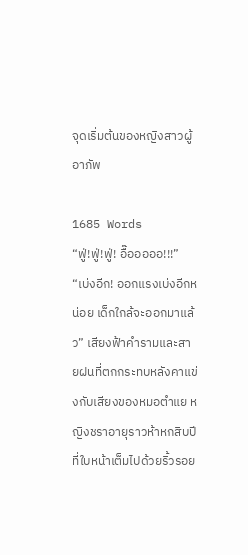จุดเริ่มต้นของหญิงสาวผู้อาภัพ

1685 Words
“ฟู่!ฟู่!ฟู่! อื๊อออออ!!!” “เบ่งอีก! ออกแรงเบ่งอีกหน่อย เด็กใกล้จะออกมาแล้ว” เสียงฟ้าคำรามและสายฝนที่ตกกระทบหลังคาแข่งกับเสียงของหมอตำแย หญิงชราอายุราวห้าหกสิบปีที่ใบหน้าเต็มไปด้วยริ้วรอย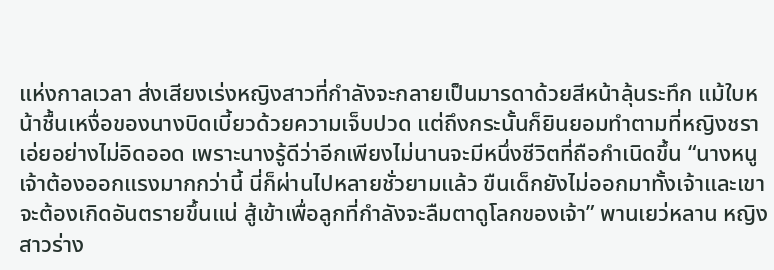แห่งกาลเวลา ส่งเสียงเร่งหญิงสาวที่กำลังจะกลายเป็นมารดาด้วยสีหน้าลุ้นระทึก แม้ใบหน้าชื้นเหงื่อของนางบิดเบี้ยวด้วยความเจ็บปวด แต่ถึงกระนั้นก็ยินยอมทำตามที่หญิงชราเอ่ยอย่างไม่อิดออด เพราะนางรู้ดีว่าอีกเพียงไม่นานจะมีหนึ่งชีวิตที่ถือกำเนิดขึ้น “นางหนู เจ้าต้องออกแรงมากกว่านี้ นี่ก็ผ่านไปหลายชั่วยามแล้ว ขืนเด็กยังไม่ออกมาทั้งเจ้าและเขาจะต้องเกิดอันตรายขึ้นแน่ สู้เข้าเพื่อลูกที่กำลังจะลืมตาดูโลกของเจ้า” พานเยว่หลาน หญิงสาวร่าง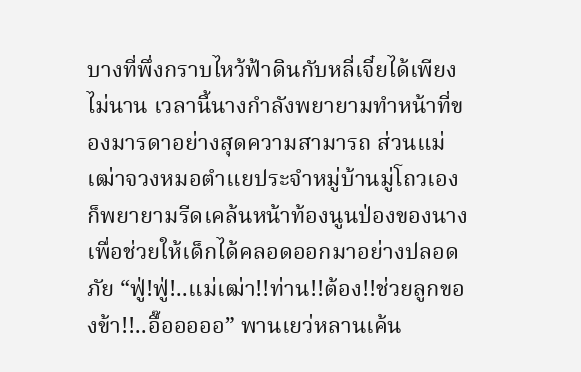บางที่พึ่งกราบไหว้ฟ้าดินกับหลี่เจี๋ยได้เพียงไม่นาน เวลานี้นางกำลังพยายามทำหน้าที่ของมารดาอย่างสุดความสามารถ ส่วนแม่เฒ่าจวงหมอตำแยประจำหมู่บ้านมู่โถวเองก็พยายามรีดเคล้นหน้าท้องนูนป่องของนาง เพื่อช่วยให้เด็กได้คลอดออกมาอย่างปลอดภัย “ฟู่!ฟู่!..แม่เฒ่า!!ท่าน!!ต้อง!!ช่วยลูกของข้า!!..อื๊อออออ” พานเยว่หลานเค้น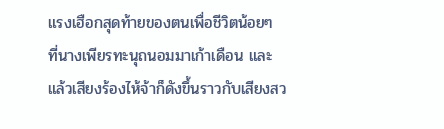แรงเฮือกสุดท้ายของตนเพื่อชีวิตน้อยๆ ที่นางเพียรทะนุถนอมมาเก้าเดือน และแล้วเสียงร้องไห้จ้าก็ดังขึ้นราวกับเสียงสว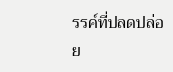รรค์ที่ปลดปล่อย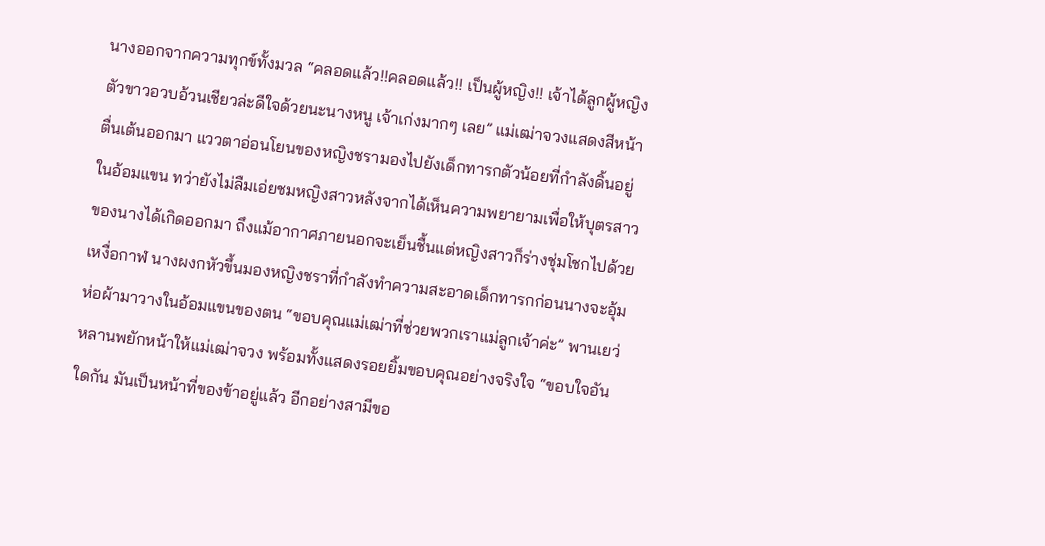นางออกจากความทุกข์ทั้งมวล “คลอดแล้ว!!คลอดแล้ว!! เป็นผู้หญิง!! เจ้าได้ลูกผู้หญิง ตัวขาวอวบอ้วนเชียวล่ะดีใจด้วยนะนางหนู เจ้าเก่งมากๆ เลย” แม่เฒ่าจวงแสดงสีหน้าตื่นเต้นออกมา แววตาอ่อนโยนของหญิงชรามองไปยังเด็กทารกตัวน้อยที่กำลังดิ้นอยู่ในอ้อมแขน ทว่ายังไม่ลืมเอ่ยชมหญิงสาวหลังจากได้เห็นความพยายามเพื่อให้บุตรสาวของนางได้เกิดออกมา ถึงแม้อากาศภายนอกจะเย็นชื้นแต่หญิงสาวก็ร่างชุ่มโชกไปด้วยเหงื่อกาฬ นางผงกหัวขึ้นมองหญิงชราที่กำลังทำความสะอาดเด็กทารกก่อนนางจะอุ้มห่อผ้ามาวางในอ้อมแขนของตน “ขอบคุณแม่เฒ่าที่ช่วยพวกเราแม่ลูกเจ้าค่ะ” พานเยว่หลานพยักหน้าให้แม่เฒ่าจวง พร้อมทั้งแสดงรอยยิ้มขอบคุณอย่างจริงใจ “ขอบใจอันใดกัน มันเป็นหน้าที่ของข้าอยู่แล้ว อีกอย่างสามีขอ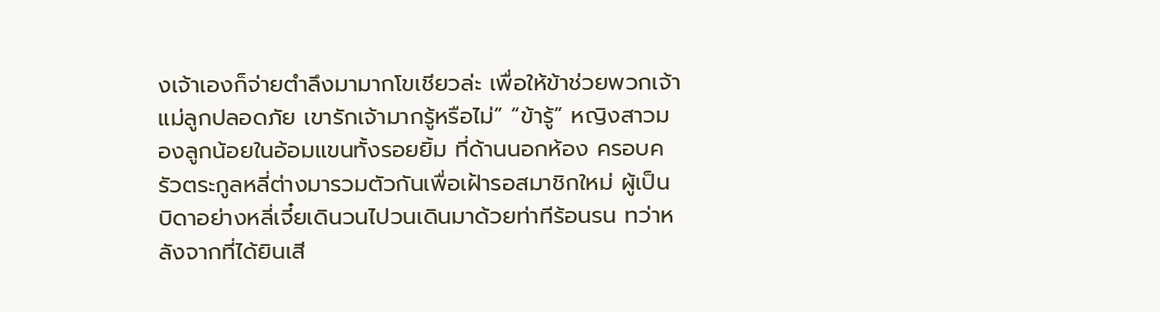งเจ้าเองก็จ่ายตำลึงมามากโขเชียวล่ะ เพื่อให้ข้าช่วยพวกเจ้าแม่ลูกปลอดภัย เขารักเจ้ามากรู้หรือไม่” “ข้ารู้” หญิงสาวมองลูกน้อยในอ้อมแขนทั้งรอยยิ้ม ที่ด้านนอกห้อง ครอบครัวตระกูลหลี่ต่างมารวมตัวกันเพื่อเฝ้ารอสมาชิกใหม่ ผู้เป็นบิดาอย่างหลี่เจี๋ยเดินวนไปวนเดินมาด้วยท่าทีร้อนรน ทว่าหลังจากที่ได้ยินเสี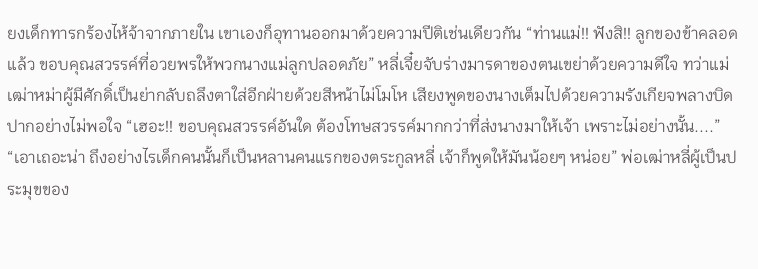ยงเด็กทารกร้องไห้จ้าจากภายใน เขาเองก็อุทานออกมาด้วยความปีติเช่นเดียวกัน “ท่านแม่!! ฟังสิ!! ลูกของข้าคลอดแล้ว ขอบคุณสวรรค์ที่อวยพรให้พวกนางแม่ลูกปลอดภัย” หลี่เจี๋ยจับร่างมารดาของตนเขย่าด้วยความดีใจ ทว่าแม่เฒ่าหม่าผู้มีศักดิ์เป็นย่ากลับถลึงตาใส่อีกฝ่ายด้วยสีหน้าไม่โมโห เสียงพูดของนางเต็มไปด้วยความรังเกียจพลางบิดปากอย่างไม่พอใจ “เฮอะ!! ขอบคุณสวรรค์อันใด ต้องโทษสวรรค์มากกว่าที่ส่งนางมาให้เจ้า เพราะไม่อย่างนั้น....” “เอาเถอะน่า ถึงอย่างไรเด็กคนนั้นก็เป็นหลานคนแรกของตระกูลหลี่ เจ้าก็พูดให้มันน้อยๆ หน่อย” พ่อเฒ่าหลี่ผู้เป็นประมุขของ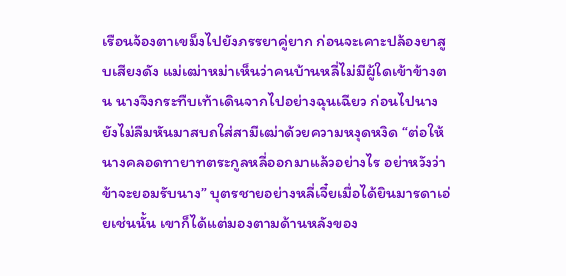เรือนจ้องตาเขม็งไปยังภรรยาคู่ยาก ก่อนจะเคาะปล้องยาสูบเสียงดัง แม่เฒ่าหม่าเห็นว่าคนบ้านหลี่ไม่มีผู้ใดเข้าข้างตน นางจึงกระทืบเท้าเดินจากไปอย่างฉุนเฉียว ก่อนไปนางยังไม่ลืมหันมาสบถใส่สามีเฒ่าด้วยความหงุดหงิด “ต่อให้นางคลอดทายาทตระกูลหลี่ออกมาแล้วอย่างไร อย่าหวังว่าข้าจะยอมรับนาง” บุตรชายอย่างหลี่เจี๋ยเมื่อได้ยินมารดาเอ่ยเช่นนั้น เขาก็ได้แต่มองตามด้านหลังของ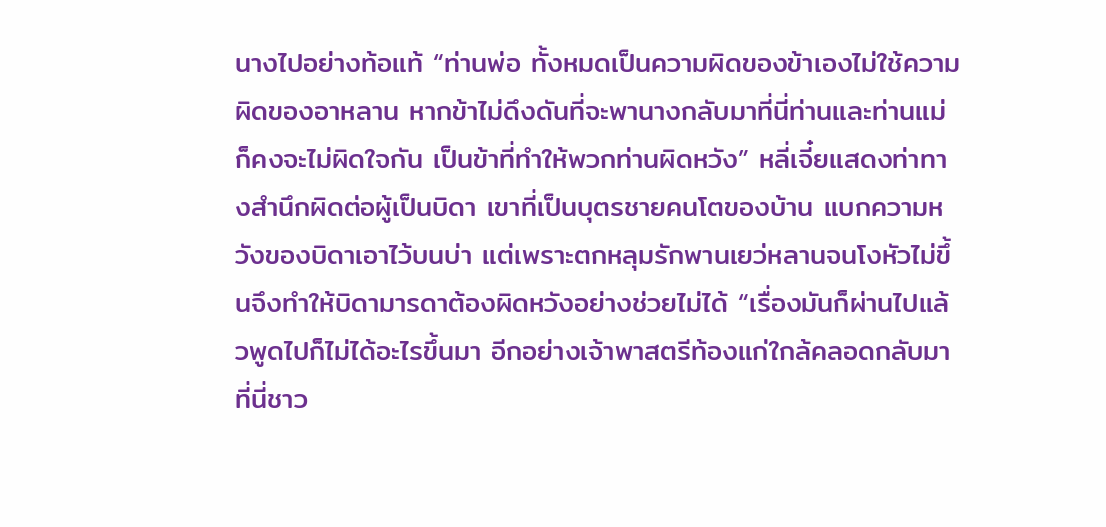นางไปอย่างท้อแท้ “ท่านพ่อ ทั้งหมดเป็นความผิดของข้าเองไม่ใช้ความผิดของอาหลาน หากข้าไม่ดึงดันที่จะพานางกลับมาที่นี่ท่านและท่านแม่ก็คงจะไม่ผิดใจกัน เป็นข้าที่ทำให้พวกท่านผิดหวัง” หลี่เจี๋ยแสดงท่าทางสำนึกผิดต่อผู้เป็นบิดา เขาที่เป็นบุตรชายคนโตของบ้าน แบกความหวังของบิดาเอาไว้บนบ่า แต่เพราะตกหลุมรักพานเยว่หลานจนโงหัวไม่ขึ้นจึงทำให้บิดามารดาต้องผิดหวังอย่างช่วยไม่ได้ “เรื่องมันก็ผ่านไปแล้วพูดไปก็ไม่ได้อะไรขึ้นมา อีกอย่างเจ้าพาสตรีท้องแก่ใกล้คลอดกลับมาที่นี่ชาว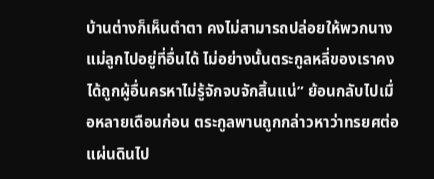บ้านต่างก็เห็นตำตา คงไม่สามารถปล่อยให้พวกนางแม่ลูกไปอยู่ที่อื่นได้ ไม่อย่างนั้นตระกูลหลี่ของเราคงได้ถูกผู้อื่นครหาไม่รู้จักจบจักสิ้นแน่” ย้อนกลับไปเมื่อหลายเดือนก่อน ตระกูลพานถูกกล่าวหาว่าทรยศต่อแผ่นดินไป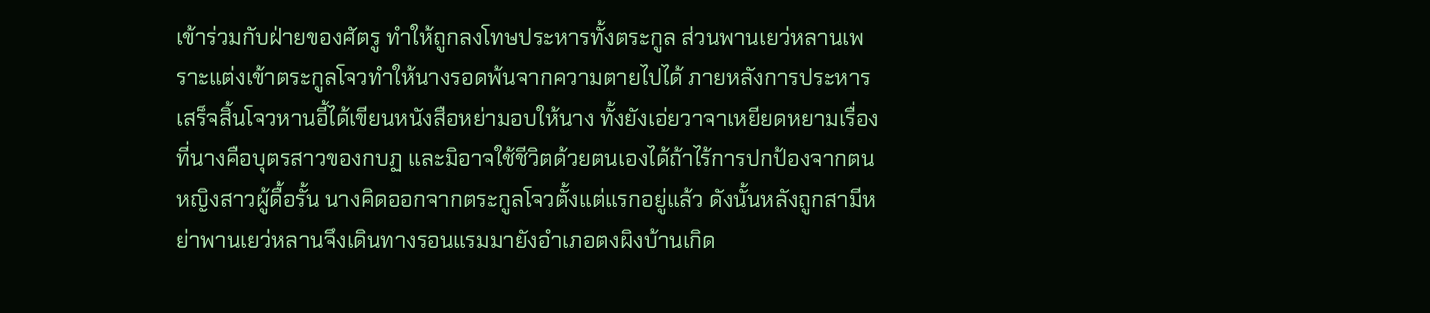เข้าร่วมกับฝ่ายของศัตรู ทำให้ถูกลงโทษประหารทั้งตระกูล ส่วนพานเยว่หลานเพราะแต่งเข้าตระกูลโจวทำให้นางรอดพ้นจากความตายไปได้ ภายหลังการประหารเสร็จสิ้นโจวหานอี้ได้เขียนหนังสือหย่ามอบให้นาง ทั้งยังเอ่ยวาจาเหยียดหยามเรื่องที่นางคือบุตรสาวของกบฏ และมิอาจใช้ชีวิตด้วยตนเองได้ถ้าไร้การปกป้องจากตน หญิงสาวผู้ดื้อรั้น นางคิดออกจากตระกูลโจวตั้งแต่แรกอยู่แล้ว ดังนั้นหลังถูกสามีหย่าพานเยว่หลานจึงเดินทางรอนแรมมายังอำเภอตงผิงบ้านเกิด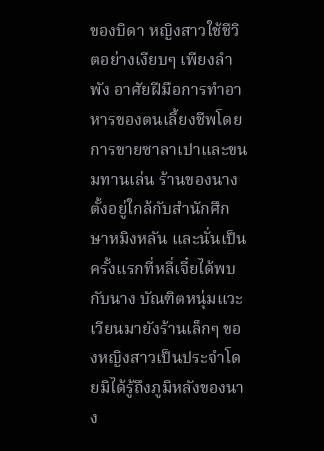ของบิดา หญิงสาวใช้ชีวิตอย่างเงียบๆ เพียงลำพัง อาศัยฝีมือการทำอาหารของตนเลี้ยงชีพโดยการขายซาลาเปาและขนมทานเล่น ร้านของนางตั้งอยู่ใกล้กับสำนักศึกษาหมิงหลัน และนั่นเป็นครั้งแรกที่หลี่เจี๋ยได้พบกับนาง บัณฑิตหนุ่มแวะเวียนมายังร้านเล็กๆ ของหญิงสาวเป็นประจำโดยมิได้รู้ถึงภูมิหลังของนาง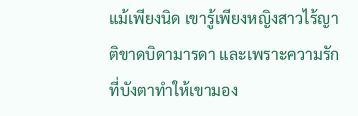แม้เพียงนิด เขารู้เพียงหญิงสาวไร้ญาติขาดบิดามารดา และเพราะความรักที่บังตาทำให้เขามอง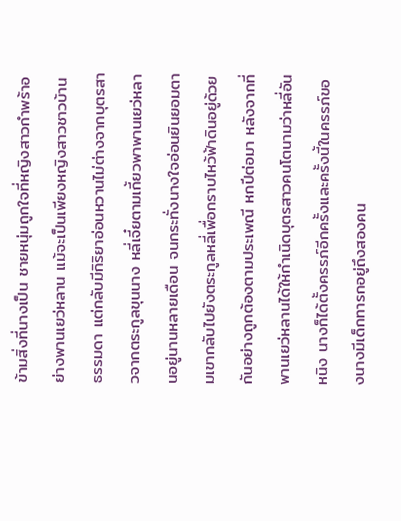ข้ามสิ่งที่นางเป็น ชายหนุ่มถูกใจที่หญิงสาวกำพร้าอย่างพานเยว่หลาน แม้จะเป็นเพียงหญิงสาวชาวบ้านธรรมดา แต่กลับมีกิริยาอ่อนหวานไม่ต่างจากบุตรสาวจากตระกูลขุนนาง หลี่เจี๋ยตามเกี้ยวพาพานเยว่หลานอยู่นานหลายเดือน จนกระทั่งนางใจอ่อนยินยอมตามเขากลับไปยังตระกูลหลี่เพื่อกราบไหว้ฟ้าดินอยู่ด้วยกันอย่างถูกต้องตามประเพณี หกปีต่อมา หลังจากที่พานเยว่หลานได้ให้กำเนิดบุตรสาวคนโตนามว่าหลี่อันหนิง นางก็ได้ตั้งครรภ์อีกครั้งและครั้งนี้ในครรภ์ของนางมีเด็กทารกอยู่ถึงสองคน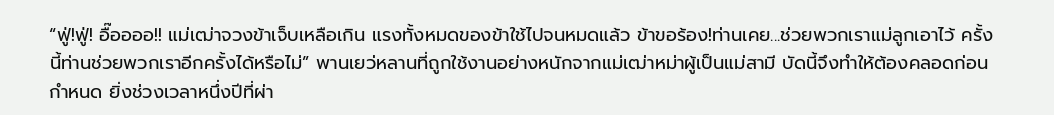“ฟู่!ฟู่! อื๊ออออ!! แม่เฒ่าจวงข้าเจ็บเหลือเกิน แรงทั้งหมดของข้าใช้ไปจนหมดแล้ว ข้าขอร้อง!ท่านเคย...ช่วยพวกเราแม่ลูกเอาไว้ ครั้งนี้ท่านช่วยพวกเราอีกครั้งได้หรือไม่” พานเยว่หลานที่ถูกใช้งานอย่างหนักจากแม่เฒ่าหม่าผู้เป็นแม่สามี บัดนี้จึงทำให้ต้องคลอดก่อนกำหนด ยิ่งช่วงเวลาหนึ่งปีที่ผ่า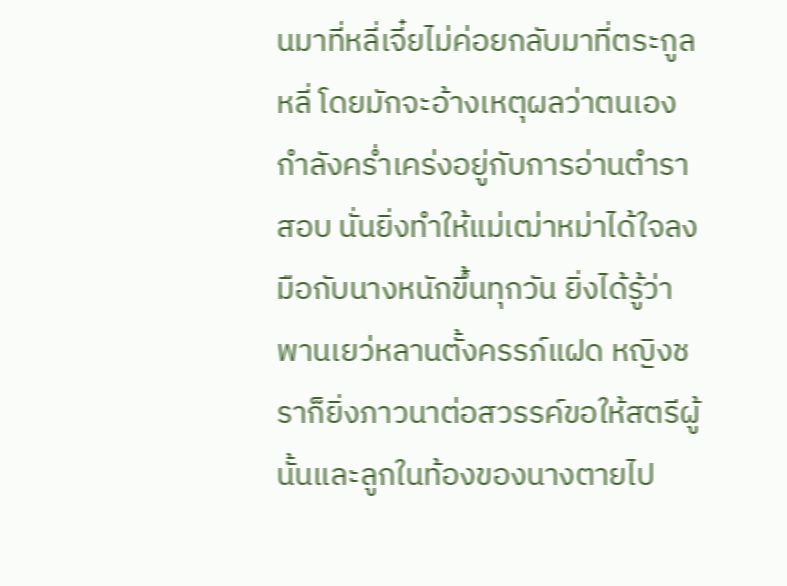นมาที่หลี่เจี๋ยไม่ค่อยกลับมาที่ตระกูลหลี่ โดยมักจะอ้างเหตุผลว่าตนเองกำลังคร่ำเคร่งอยู่กับการอ่านตำราสอบ นั่นยิ่งทำให้แม่เฒ่าหม่าได้ใจลงมือกับนางหนักขึ้นทุกวัน ยิ่งได้รู้ว่าพานเยว่หลานตั้งครรภ์แฝด หญิงชราก็ยิ่งภาวนาต่อสวรรค์ขอให้สตรีผู้นั้นและลูกในท้องของนางตายไป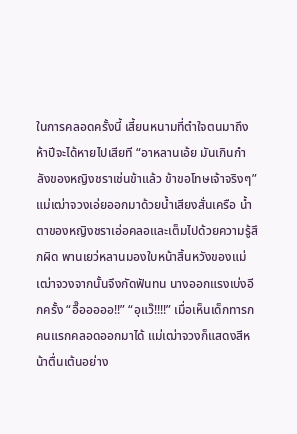ในการคลอดครั้งนี้ เสี้ยนหนามที่ตำใจตนมาถึงห้าปีจะได้หายไปเสียที “อาหลานเอ้ย มันเกินกำลังของหญิงชราเช่นข้าแล้ว ข้าขอโทษเจ้าจริงๆ” แม่เฒ่าจวงเอ่ยออกมาด้วยน้ำเสียงสั่นเครือ น้ำตาของหญิงชราเอ่อคลอและเต็มไปด้วยความรู้สึกผิด พานเยว่หลานมองใบหน้าสิ้นหวังของแม่เฒ่าจวงจากนั้นจึงกัดฟันทน นางออกแรงเบ่งอีกครั้ง “อื๊อออออ!!” “อุแว๊!!!!” เมื่อเห็นเด็กทารกคนแรกคลอดออกมาได้ แม่เฒ่าจวงก็แสดงสีหน้าตื่นเต้นอย่าง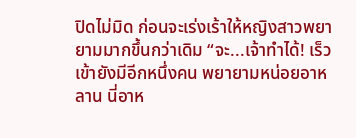ปิดไม่มิด ก่อนจะเร่งเร้าให้หญิงสาวพยายามมากขึ้นกว่าเดิม “จะ...เจ้าทำได้! เร็วเข้ายังมีอีกหนึ่งคน พยายามหน่อยอาหลาน นี่อาห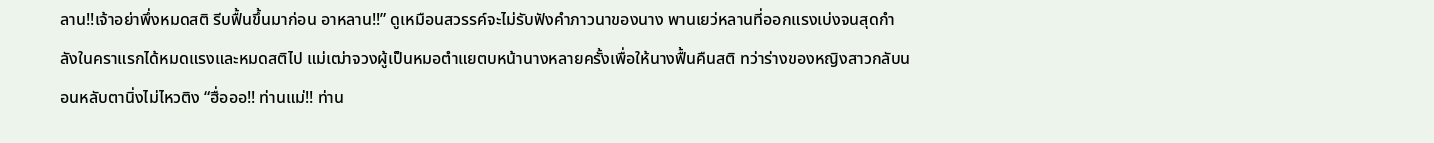ลาน!!เจ้าอย่าพึ่งหมดสติ รีบฟื้นขึ้นมาก่อน อาหลาน!!” ดูเหมือนสวรรค์จะไม่รับฟังคำภาวนาของนาง พานเยว่หลานที่ออกแรงเบ่งจนสุดกำลังในคราแรกได้หมดแรงและหมดสติไป แม่เฒ่าจวงผู้เป็นหมอตำแยตบหน้านางหลายครั้งเพื่อให้นางฟื้นคืนสติ ทว่าร่างของหญิงสาวกลับนอนหลับตานิ่งไม่ไหวติง “ฮื่อออ!! ท่านแม่!! ท่าน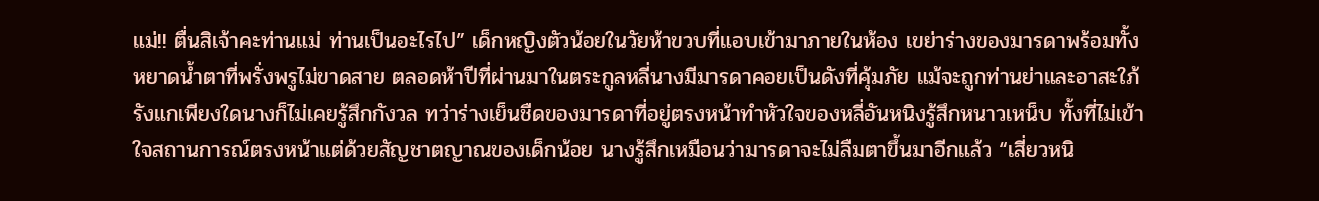แม่!! ตื่นสิเจ้าคะท่านแม่ ท่านเป็นอะไรไป” เด็กหญิงตัวน้อยในวัยห้าขวบที่แอบเข้ามาภายในห้อง เขย่าร่างของมารดาพร้อมทั้งหยาดน้ำตาที่พรั่งพรูไม่ขาดสาย ตลอดห้าปีที่ผ่านมาในตระกูลหลี่นางมีมารดาคอยเป็นดังที่คุ้มภัย แม้จะถูกท่านย่าและอาสะใภ้รังแกเพียงใดนางก็ไม่เคยรู้สึกกังวล ทว่าร่างเย็นชืดของมารดาที่อยู่ตรงหน้าทำหัวใจของหลี่อันหนิงรู้สึกหนาวเหน็บ ทั้งที่ไม่เข้าใจสถานการณ์ตรงหน้าแต่ด้วยสัญชาตญาณของเด็กน้อย นางรู้สึกเหมือนว่ามารดาจะไม่ลืมตาขึ้นมาอีกแล้ว “เสี่ยวหนิ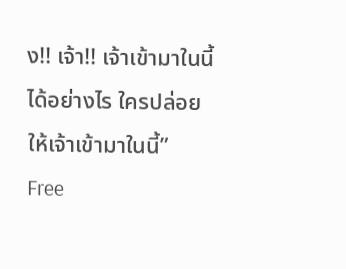ง!! เจ้า!! เจ้าเข้ามาในนี้ได้อย่างไร ใครปล่อยให้เจ้าเข้ามาในนี้”
Free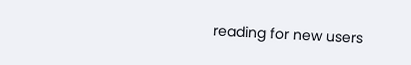reading for new users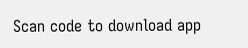Scan code to download app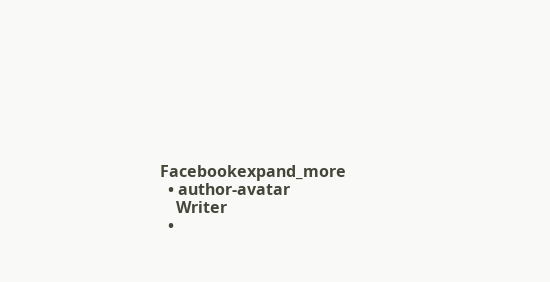Facebookexpand_more
  • author-avatar
    Writer
  •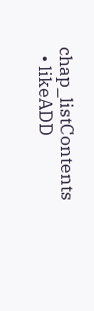chap_listContents
  • likeADD